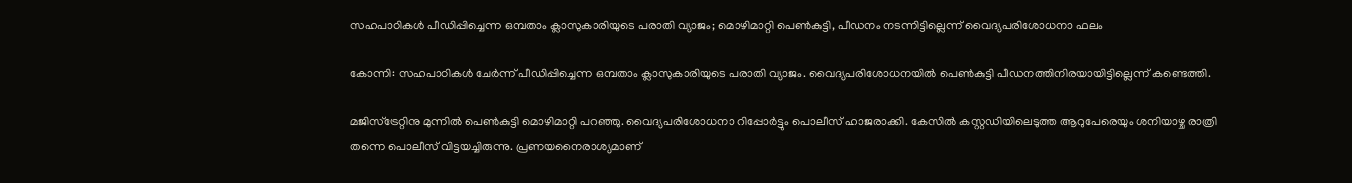സഹപാഠികൾ പീഡിപ്പിച്ചെന്ന ഒമ്പതാം ക്ലാസുകാരിയുടെ പരാതി വ്യാജം; മൊഴിമാറ്റി പെൺകുട്ടി, പീഡനം നടന്നിട്ടില്ലെന്ന് വൈദ്യപരിശോധനാ ഫലം

കോന്നി: സഹപാഠികൾ ചേർന്ന് പീഡിപ്പിച്ചെന്ന ഒമ്പതാം ക്ലാസുകാരിയുടെ പരാതി വ്യാജം. വൈദ്യപരിശോധനയിൽ പെൺകുട്ടി പീഡനത്തിനിരയായിട്ടില്ലെന്ന് കണ്ടെത്തി.

മജിസ്ട്രേറ്റിനു മുന്നിൽ പെൺകുട്ടി മൊഴിമാറ്റി പറഞ്ഞു. വൈദ്യപരിശോധനാ റിപ്പോർട്ടും പൊലീസ് ഹാജരാക്കി. കേസിൽ കസ്റ്റഡിയിലെടുത്ത ആറുപേരെയും ശനിയാഴ്ച രാത്രി തന്നെ പൊലീസ് വിട്ടയച്ചിരുന്നു. പ്രണയനൈരാശ്യമാണ്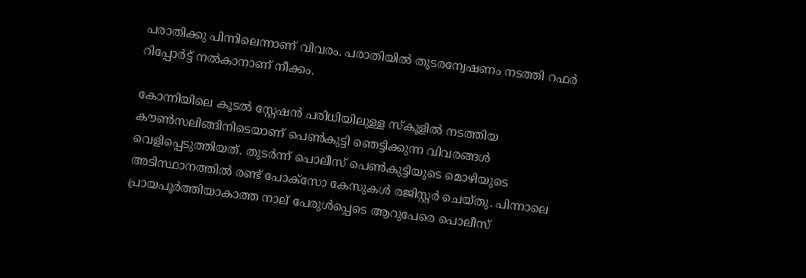പരാതിക്കു പിന്നിലെന്നാണ് വിവരം. പരാതിയിൽ തുടരന്വേഷണം നടത്തി റഫർ റിപ്പോർട്ട് നൽകാനാണ് നീക്കം.

കോന്നിയിലെ കൂടൽ സ്റ്റേഷൻ പരിധിയിലുള്ള സ്കൂളിൽ നടത്തിയ കൗൺസലിങ്ങിനിടെയാണ് പെൺകുട്ടി ഞെട്ടിക്കുന്ന വിവരങ്ങൾ വെളിപ്പെടുത്തിയത്. തുടർന്ന് പൊലീസ് പെൺകുട്ടിയുടെ മൊഴിയുടെ അടിസ്ഥാനത്തിൽ രണ്ട് പോക്സോ കേസുകൾ രജിസ്റ്റർ ചെയ്തു. പിന്നാലെ പ്രായപൂർത്തിയാകാത്ത നാല് പേരുൾപ്പെടെ ആറുപേരെ പൊലീസ്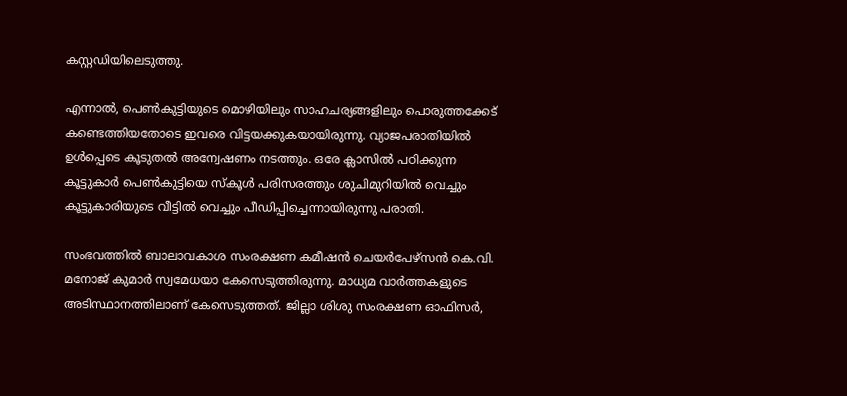കസ്റ്റഡിയിലെടുത്തു.

എന്നാൽ, പെൺകുട്ടിയുടെ മൊഴിയിലും സാഹചര്യങ്ങളിലും പൊരുത്തക്കേട് കണ്ടെത്തിയതോടെ ഇവരെ വിട്ടയക്കുകയായിരുന്നു. വ്യാജപരാതിയിൽ ഉൾപ്പെടെ കൂടുതൽ അന്വേഷണം നടത്തും. ഒരേ ക്ലാസിൽ പഠിക്കുന്ന കൂട്ടുകാർ പെൺകുട്ടിയെ സ്കൂൾ പരിസരത്തും ശുചിമുറിയിൽ വെച്ചും കൂട്ടുകാരിയുടെ വീട്ടിൽ വെച്ചും പീഡിപ്പിച്ചെന്നായിരുന്നു പരാതി.

സംഭവത്തിൽ ബാലാവകാശ സംരക്ഷണ കമീഷൻ ചെയർപേഴ്സൻ കെ.വി. മനോജ് കുമാർ സ്വമേധയാ കേസെടുത്തിരുന്നു. മാധ്യമ വാർത്തകളുടെ അടിസ്ഥാനത്തിലാണ് കേസെടുത്തത്. ജില്ലാ ശിശു സംരക്ഷണ ഓഫിസർ,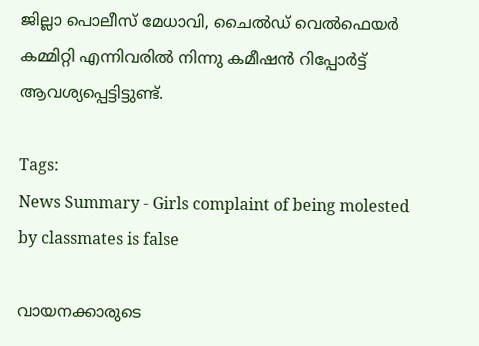ജില്ലാ പൊലീസ് മേധാവി, ചൈൽഡ് വെൽഫെയർ കമ്മിറ്റി എന്നിവരിൽ നിന്നു കമീഷൻ റിപ്പോർട്ട് ആവശ്യപ്പെട്ടിട്ടുണ്ട്.

Tags:
News Summary - Girls complaint of being molested by classmates is false

വായനക്കാരുടെ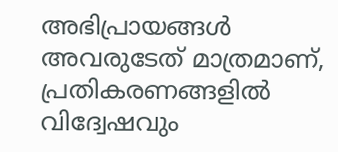അഭിപ്രായങ്ങള്‍ അവരുടേത് മാത്രമാണ്, പ്രതികരണങ്ങളിൽ വിദ്വേഷവും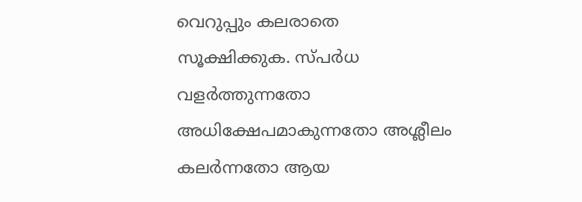വെറുപ്പും കലരാതെ സൂക്ഷിക്കുക. സ്പർധ വളർത്തുന്നതോ അധിക്ഷേപമാകുന്നതോ അശ്ലീലം കലർന്നതോ ആയ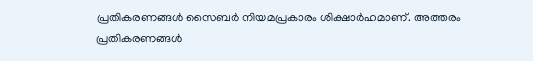പ്രതികരണങ്ങൾ സൈബർ നിയമപ്രകാരം ശിക്ഷാർഹമാണ്. അത്തരം പ്രതികരണങ്ങൾ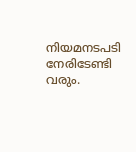നിയമനടപടി നേരിടേണ്ടി വരും.